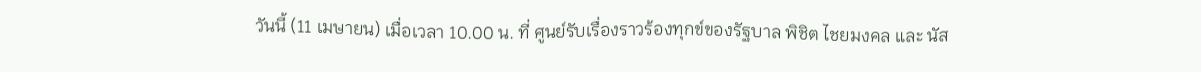วันนี้ (11 เมษายน) เมื่อเวลา 10.00 น. ที่ ศูนย์รับเรื่องราวร้องทุกข์ของรัฐบาล พิชิต ไชยมงคล และ นัส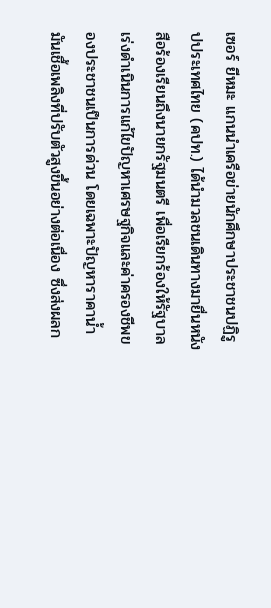เซอร์ ยีหมะ แกนนำเครือข่ายนักศึกษาประชาชนปฏิรูปประเทศไทย (คปท.) ได้นำมวลชนเดินทางมายื่นหนังสือร้องเรียนถึงนายกรัฐมนตรี เพื่อเรียกร้องให้รัฐบาลเร่งดำเนินการแก้ไขปัญหาเศรษฐกิจและค่าครองชีพของประชาชนเป็นการด่วน โดยเฉพาะปัญหาราคาน้ำมันเชื้อเพลิงที่ปรับตัวสูงขึ้นอย่างต่อเนื่อง ซึ่งส่งผลก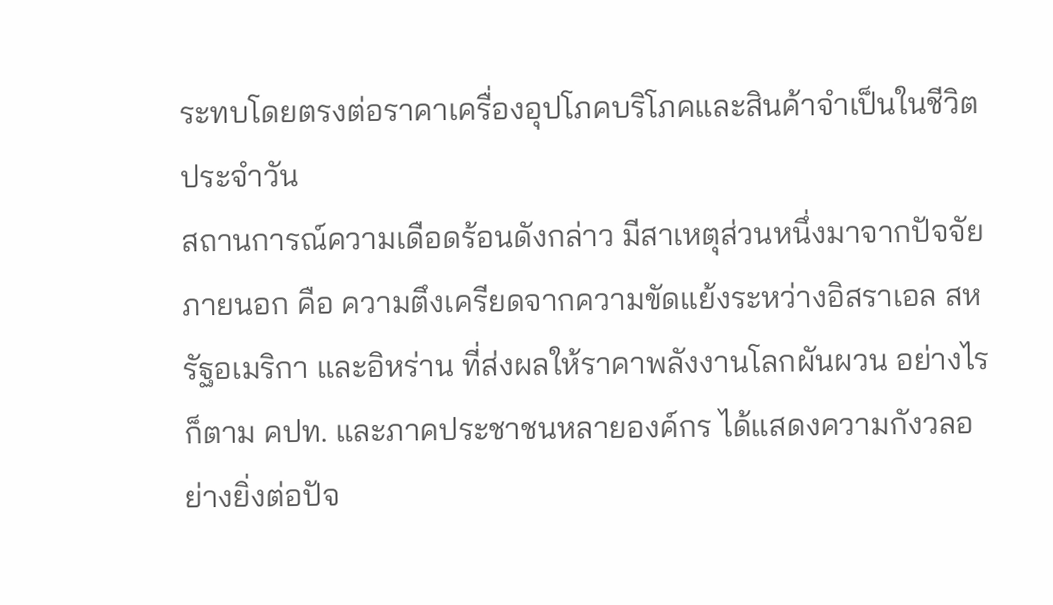ระทบโดยตรงต่อราคาเครื่องอุปโภคบริโภคและสินค้าจำเป็นในชีวิตประจำวัน
สถานการณ์ความเดือดร้อนดังกล่าว มีสาเหตุส่วนหนึ่งมาจากปัจจัยภายนอก คือ ความตึงเครียดจากความขัดแย้งระหว่างอิสราเอล สหรัฐอเมริกา และอิหร่าน ที่ส่งผลให้ราคาพลังงานโลกผันผวน อย่างไรก็ตาม คปท. และภาคประชาชนหลายองค์กร ได้แสดงความกังวลอย่างยิ่งต่อปัจ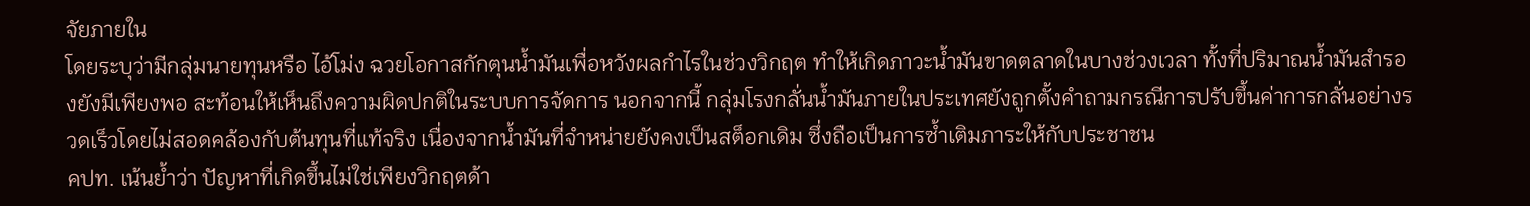จัยภายใน
โดยระบุว่ามีกลุ่มนายทุนหรือ ไอ้โม่ง ฉวยโอกาสกักตุนน้ำมันเพื่อหวังผลกำไรในช่วงวิกฤต ทำให้เกิดภาวะน้ำมันขาดตลาดในบางช่วงเวลา ทั้งที่ปริมาณน้ำมันสำรองยังมีเพียงพอ สะท้อนให้เห็นถึงความผิดปกติในระบบการจัดการ นอกจากนี้ กลุ่มโรงกลั่นน้ำมันภายในประเทศยังถูกตั้งคำถามกรณีการปรับขึ้นค่าการกลั่นอย่างรวดเร็วโดยไม่สอดคล้องกับต้นทุนที่แท้จริง เนื่องจากน้ำมันที่จำหน่ายยังคงเป็นสต็อกเดิม ซึ่งถือเป็นการซ้ำเติมภาระให้กับประชาชน
คปท. เน้นย้ำว่า ปัญหาที่เกิดขึ้นไม่ใช่เพียงวิกฤตด้า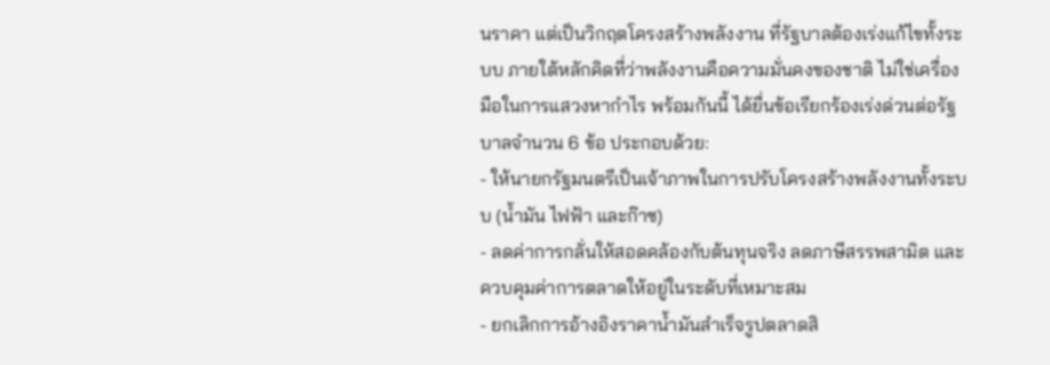นราคา แต่เป็นวิกฤตโครงสร้างพลังงาน ที่รัฐบาลต้องเร่งแก้ไขทั้งระบบ ภายใต้หลักคิดที่ว่าพลังงานคือความมั่นคงของชาติ ไม่ใช่เครื่องมือในการแสวงหากำไร พร้อมกันนี้ ได้ยื่นข้อเรียกร้องเร่งด่วนต่อรัฐบาลจำนวน 6 ข้อ ประกอบด้วย:
- ให้นายกรัฐมนตรีเป็นเจ้าภาพในการปรับโครงสร้างพลังงานทั้งระบบ (น้ำมัน ไฟฟ้า และก๊าซ)
- ลดค่าการกลั่นให้สอดคล้องกับต้นทุนจริง ลดภาษีสรรพสามิต และควบคุมค่าการตลาดให้อยู่ในระดับที่เหมาะสม
- ยกเลิกการอ้างอิงราคาน้ำมันสำเร็จรูปตลาดสิ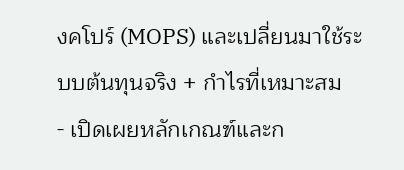งคโปร์ (MOPS) และเปลี่ยนมาใช้ระบบต้นทุนจริง + กำไรที่เหมาะสม
- เปิดเผยหลักเกณฑ์และก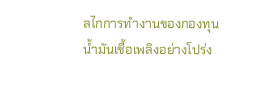ลไกการทำงานของกองทุนน้ำมันเชื้อเพลิงอย่างโปร่ง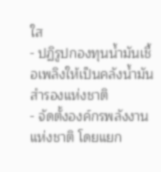ใส
- ปฏิรูปกองทุนน้ำมันเชื้อเพลิงให้เป็นคลังน้ำมันสำรองแห่งชาติ
- จัดตั้งองค์กรพลังงานแห่งชาติ โดยแยก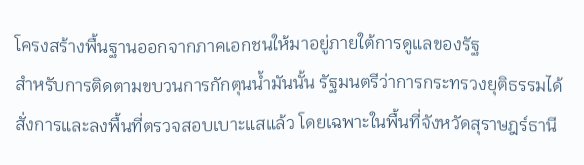โครงสร้างพื้นฐานออกจากภาคเอกชนให้มาอยู่ภายใต้การดูแลของรัฐ
สำหรับการติดตามขบวนการกักตุนน้ำมันนั้น รัฐมนตรีว่าการกระทรวงยุติธรรมได้สั่งการและลงพื้นที่ตรวจสอบเบาะแสแล้ว โดยเฉพาะในพื้นที่จังหวัดสุราษฎร์ธานี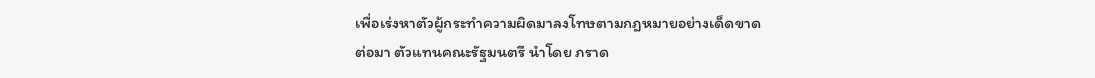เพื่อเร่งหาตัวผู้กระทำความผิดมาลงโทษตามกฎหมายอย่างเด็ดขาด
ต่อมา ตัวแทนคณะรัฐมนตรี นำโดย ภราด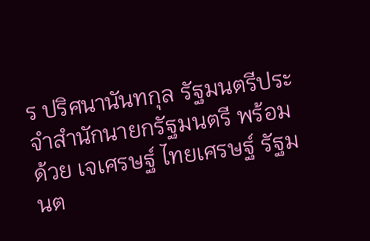ร ปริศนานันทกุล รัฐมนตรีประจำสำนักนายกรัฐมนตรี พร้อมด้วย เจเศรษฐ์ ไทยเศรษฐ์ รัฐมนต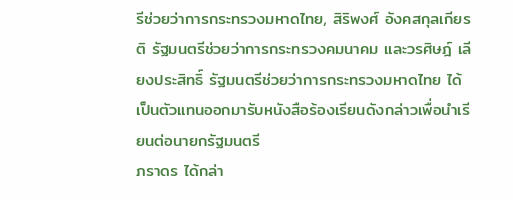รีช่วยว่าการกระทรวงมหาดไทย, สิริพงศ์ อังคสกุลเกียรติ รัฐมนตรีช่วยว่าการกระทรวงคมนาคม และวรศิษฎ์ เลียงประสิทธิ์ รัฐมนตรีช่วยว่าการกระทรวงมหาดไทย ได้เป็นตัวแทนออกมารับหนังสือร้องเรียนดังกล่าวเพื่อนำเรียนต่อนายกรัฐมนตรี
ภราดร ได้กล่า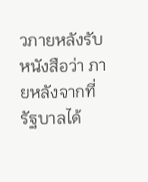วภายหลังรับหนังสือว่า ภายหลังจากที่รัฐบาลได้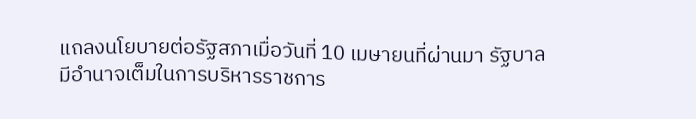แถลงนโยบายต่อรัฐสภาเมื่อวันที่ 10 เมษายนที่ผ่านมา รัฐบาลมีอำนาจเต็มในการบริหารราชการ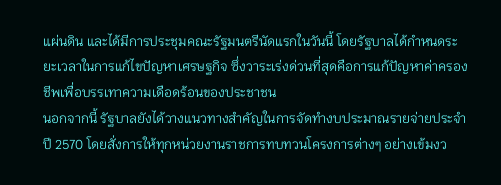แผ่นดิน และได้มีการประชุมคณะรัฐมนตรีนัดแรกในวันนี้ โดยรัฐบาลได้กำหนดระยะเวลาในการแก้ไขปัญหาเศรษฐกิจ ซึ่งวาระเร่งด่วนที่สุดคือการแก้ปัญหาค่าครองชีพเพื่อบรรเทาความเดือดร้อนของประชาชน
นอกจากนี้ รัฐบาลยังได้วางแนวทางสำคัญในการจัดทำงบประมาณรายจ่ายประจำปี 2570 โดยสั่งการให้ทุกหน่วยงานราชการทบทวนโครงการต่างๆ อย่างเข้มงว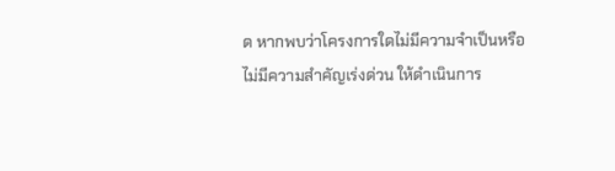ด หากพบว่าโครงการใดไม่มีความจำเป็นหรือไม่มีความสำคัญเร่งด่วน ให้ดำเนินการ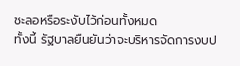ชะลอหรือระงับไว้ก่อนทั้งหมด
ทั้งนี้ รัฐบาลยืนยันว่าจะบริหารจัดการงบป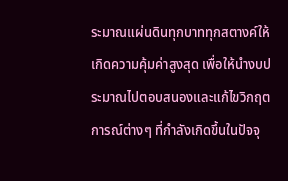ระมาณแผ่นดินทุกบาททุกสตางค์ให้เกิดความคุ้มค่าสูงสุด เพื่อให้นำงบประมาณไปตอบสนองและแก้ไขวิกฤตการณ์ต่างๆ ที่กำลังเกิดขึ้นในปัจจุ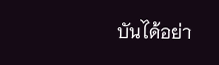บันได้อย่า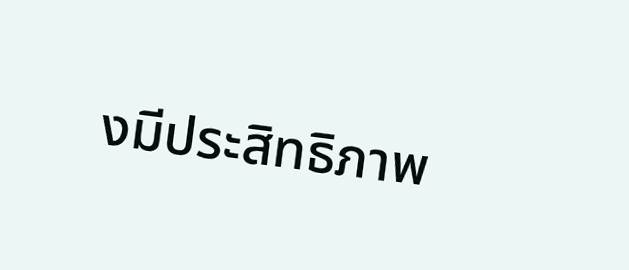งมีประสิทธิภาพ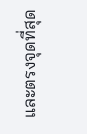และตรงจุดที่สุด